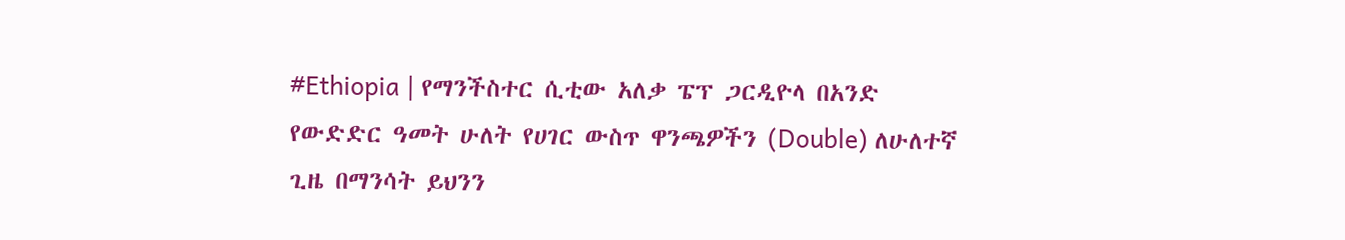#Ethiopia | የማንችስተር ሲቲው አለቃ ፔፕ ጋርዲዮላ በአንድ የውድድር ዓመት ሁለት የሀገር ውስጥ ዋንጫዎችን (Double) ለሁለተኛ ጊዜ በማንሳት ይህንን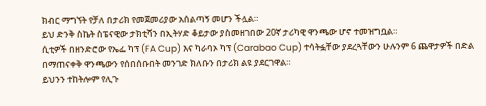ክብር ማግኘት የቻለ በታሪክ የመጀመሪያው አሰልጣኝ መሆን ችሏል።
ይህ ድንቅ ስኬት ስፔናዊው ታክቲሻን በኢትሃድ ቆይታው ያስመዘገበው 20ኛ ታሪካዊ ዋንጫው ሆኖ ተመዝግቧል።
ሲቲዎች በዘንድሮው የኤፌ ካፕ (FA Cup) እና ካራባኦ ካፕ (Carabao Cup) ተሳትፏቸው ያደረጓቸውን ሁሉንም 6 ጨዋታዎች በድል በማጠናቀቅ ዋንጫውን የሰበሰቡበት መንገድ ክለቡን በታሪክ ልዩ ያደርገዋል።
ይህንን ተከትሎም የሊጉ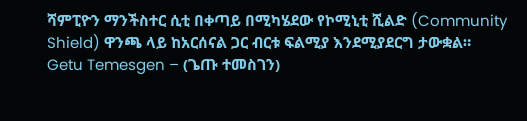ሻምፒዮን ማንችስተር ሲቲ በቀጣይ በሚካሄደው የኮሚኒቲ ሺልድ (Community Shield) ዋንጫ ላይ ከአርሰናል ጋር ብርቱ ፍልሚያ እንደሚያደርግ ታውቋል።
Getu Temesgen – (ጌጡ ተመስገን)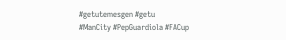#getutemesgen #getu
#ManCity #PepGuardiola #FACup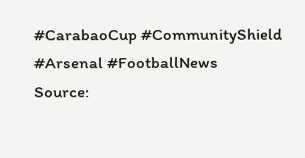#CarabaoCup #CommunityShield #Arsenal #FootballNews
Source: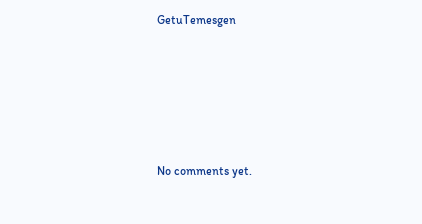GetuTemesgen









No comments yet.